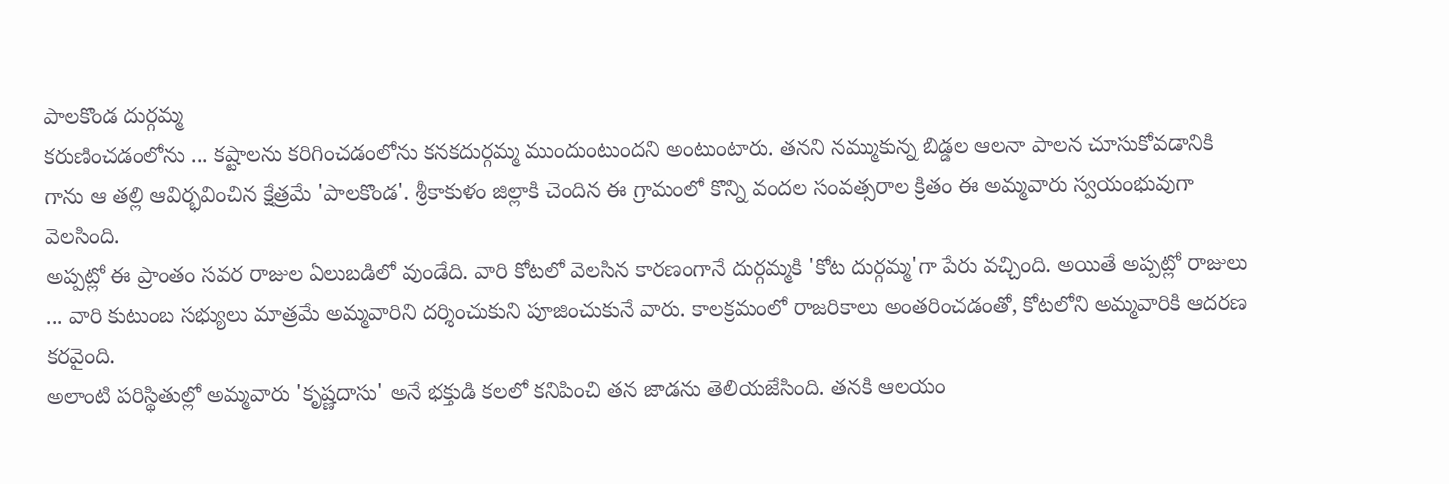పాలకొండ దుర్గమ్మ
కరుణించడంలోను ... కష్టాలను కరిగించడంలోను కనకదుర్గమ్మ ముందుంటుందని అంటుంటారు. తనని నమ్ముకున్న బిడ్డల ఆలనా పాలన చూసుకోవడానికి గాను ఆ తల్లి ఆవిర్భవించిన క్షేత్రమే 'పాలకొండ'. శ్రీకాకుళం జిల్లాకి చెందిన ఈ గ్రామంలో కొన్ని వందల సంవత్సరాల క్రితం ఈ అమ్మవారు స్వయంభువుగా వెలసింది.
అప్పట్లో ఈ ప్రాంతం సవర రాజుల ఏలుబడిలో వుండేది. వారి కోటలో వెలసిన కారణంగానే దుర్గమ్మకి 'కోట దుర్గమ్మ'గా పేరు వచ్చింది. అయితే అప్పట్లో రాజులు ... వారి కుటుంబ సభ్యులు మాత్రమే అమ్మవారిని దర్శించుకుని పూజించుకునే వారు. కాలక్రమంలో రాజరికాలు అంతరించడంతో, కోటలోని అమ్మవారికి ఆదరణ కరవైంది.
అలాంటి పరిస్థితుల్లో అమ్మవారు 'కృష్ణదాసు' అనే భక్తుడి కలలో కనిపించి తన జాడను తెలియజేసింది. తనకి ఆలయం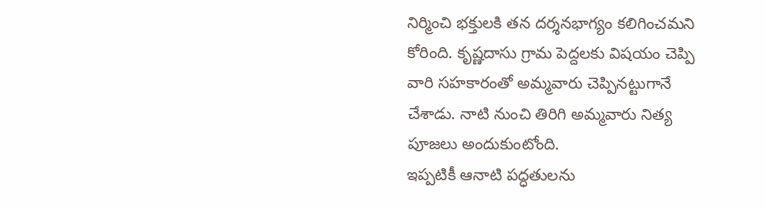నిర్మించి భక్తులకి తన దర్శనభాగ్యం కలిగించమని కోరింది. కృష్ణదాసు గ్రామ పెద్దలకు విషయం చెప్పి వారి సహకారంతో అమ్మవారు చెప్పినట్టుగానే చేశాడు. నాటి నుంచి తిరిగి అమ్మవారు నిత్య పూజలు అందుకుంటోంది.
ఇప్పటికీ ఆనాటి పద్ధతులను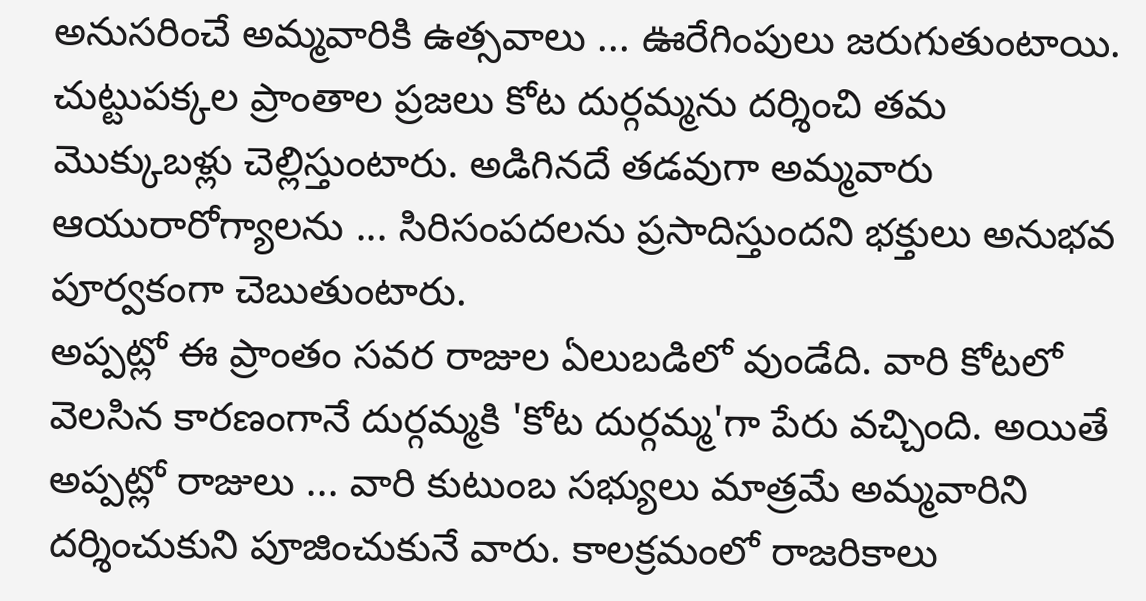అనుసరించే అమ్మవారికి ఉత్సవాలు ... ఊరేగింపులు జరుగుతుంటాయి. చుట్టుపక్కల ప్రాంతాల ప్రజలు కోట దుర్గమ్మను దర్శించి తమ మొక్కుబళ్లు చెల్లిస్తుంటారు. అడిగినదే తడవుగా అమ్మవారు ఆయురారోగ్యాలను ... సిరిసంపదలను ప్రసాదిస్తుందని భక్తులు అనుభవ పూర్వకంగా చెబుతుంటారు.
అప్పట్లో ఈ ప్రాంతం సవర రాజుల ఏలుబడిలో వుండేది. వారి కోటలో వెలసిన కారణంగానే దుర్గమ్మకి 'కోట దుర్గమ్మ'గా పేరు వచ్చింది. అయితే అప్పట్లో రాజులు ... వారి కుటుంబ సభ్యులు మాత్రమే అమ్మవారిని దర్శించుకుని పూజించుకునే వారు. కాలక్రమంలో రాజరికాలు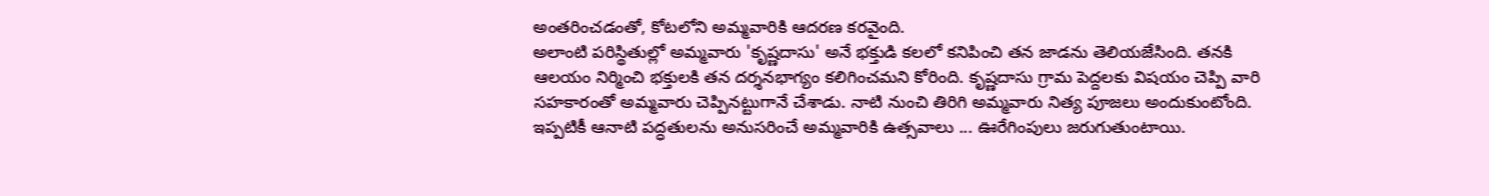అంతరించడంతో, కోటలోని అమ్మవారికి ఆదరణ కరవైంది.
అలాంటి పరిస్థితుల్లో అమ్మవారు 'కృష్ణదాసు' అనే భక్తుడి కలలో కనిపించి తన జాడను తెలియజేసింది. తనకి ఆలయం నిర్మించి భక్తులకి తన దర్శనభాగ్యం కలిగించమని కోరింది. కృష్ణదాసు గ్రామ పెద్దలకు విషయం చెప్పి వారి సహకారంతో అమ్మవారు చెప్పినట్టుగానే చేశాడు. నాటి నుంచి తిరిగి అమ్మవారు నిత్య పూజలు అందుకుంటోంది.
ఇప్పటికీ ఆనాటి పద్ధతులను అనుసరించే అమ్మవారికి ఉత్సవాలు ... ఊరేగింపులు జరుగుతుంటాయి.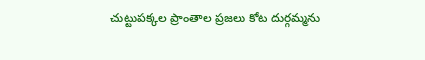చుట్టుపక్కల ప్రాంతాల ప్రజలు కోట దుర్గమ్మను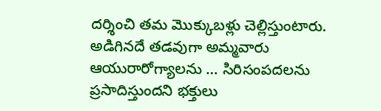దర్శించి తమ మొక్కుబళ్లు చెల్లిస్తుంటారు. అడిగినదే తడవుగా అమ్మవారు ఆయురారోగ్యాలను ... సిరిసంపదలను ప్రసాదిస్తుందని భక్తులు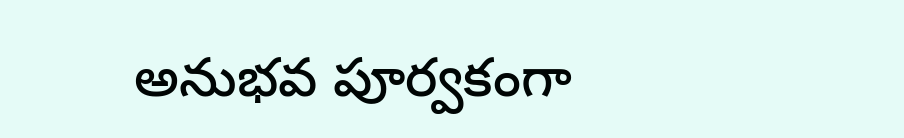అనుభవ పూర్వకంగా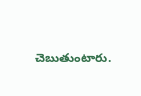చెబుతుంటారు.